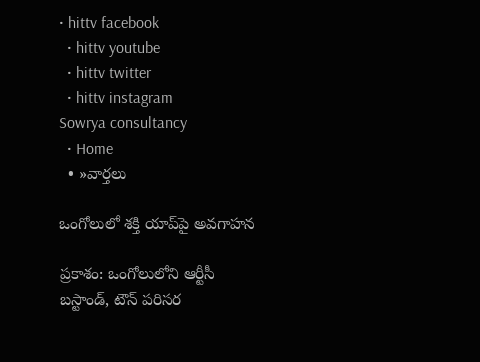• hittv facebook
  • hittv youtube
  • hittv twitter
  • hittv instagram
Sowrya consultancy
  • Home
  • »వార్తలు

ఒంగోలులో శక్తి యాప్‌పై అవగాహన

ప్రకాశం: ఒంగోలులోని ఆర్టీసీ బస్టాండ్, టౌన్ పరిసర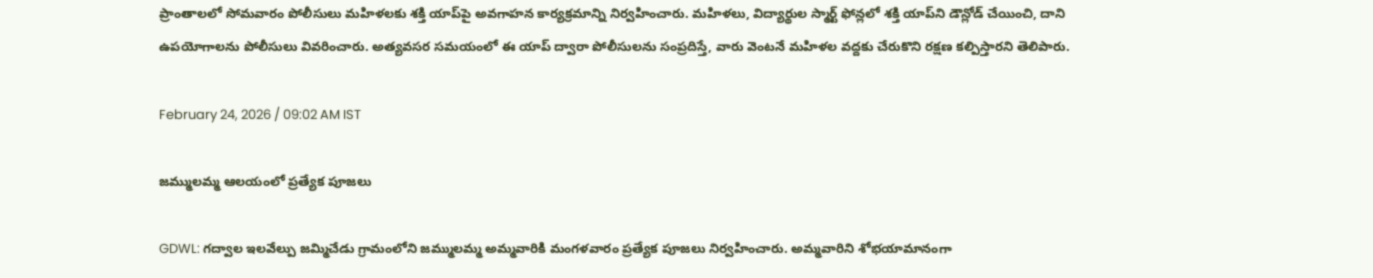ప్రాంతాలలో సోమవారం పోలీసులు మహిళలకు శక్తి యాప్‌పై అవగాహన కార్యక్రమాన్ని నిర్వహించారు. మహిళలు, విద్యార్థుల స్మార్ట్ ఫోన్లలో శక్తి యాప్‌ని డౌన్లోడ్ చేయించి, దాని ఉపయోగాలను పోలీసులు వివరించారు. అత్యవసర సమయంలో ఈ యాప్ ద్వారా పోలీసులను సంప్రదిస్తే, వారు వెంటనే మహిళల వద్దకు చేరుకొని రక్షణ కల్పిస్తారని తెలిపారు.

February 24, 2026 / 09:02 AM IST

జమ్ములమ్మ ఆలయంలో ప్రత్యేక పూజలు

GDWL: గద్వాల ఇలవేల్పు జమ్మిచేడు గ్రామంలోని జమ్ములమ్మ అమ్మవారికి మంగళవారం ప్రత్యేక పూజలు నిర్వహించారు. అమ్మవారిని శోభయామానంగా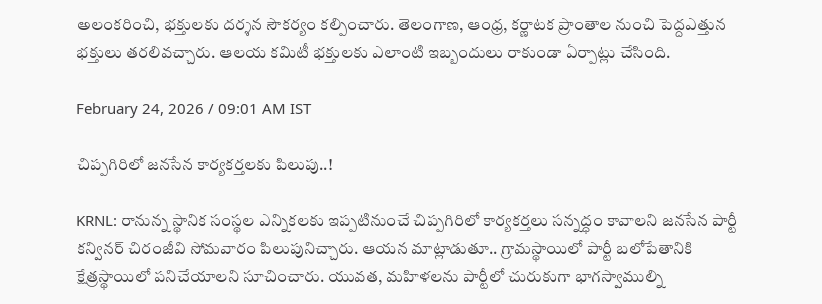అలంకరించి, భక్తులకు దర్శన సౌకర్యం కల్పించారు. తెలంగాణ, ఆంధ్ర, కర్ణాటక ప్రాంతాల నుంచి పెద్దఎత్తున భక్తులు తరలివచ్చారు. ఆలయ కమిటీ భక్తులకు ఎలాంటి ఇబ్బందులు రాకుండా ఏర్పాట్లు చేసింది.

February 24, 2026 / 09:01 AM IST

చిప్పగిరిలో జనసేన కార్యకర్తలకు పిలుపు..!

KRNL: రానున్న స్థానిక సంస్థల ఎన్నికలకు ఇప్పటినుంచే చిప్పగిరిలో కార్యకర్తలు సన్నద్ధం కావాలని జనసేన పార్టీ కన్వినర్ చిరంజీవి సోమవారం పిలుపునిచ్చారు. ఆయన మాట్లాడుతూ.. గ్రామస్థాయిలో పార్టీ బలోపేతానికి క్షేత్రస్థాయిలో పనిచేయాలని సూచించారు. యువత, మహిళలను పార్టీలో చురుకుగా భాగస్వాముల్ని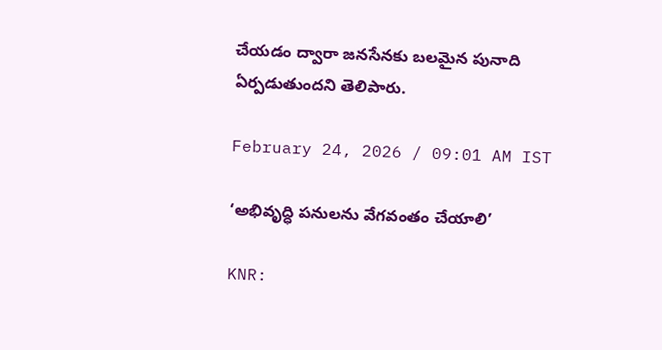చేయడం ద్వారా జనసేనకు బలమైన పునాది ఏర్పడుతుందని తెలిపారు.

February 24, 2026 / 09:01 AM IST

‘అభివృద్ధి పనులను వేగవంతం చేయాలి’

KNR: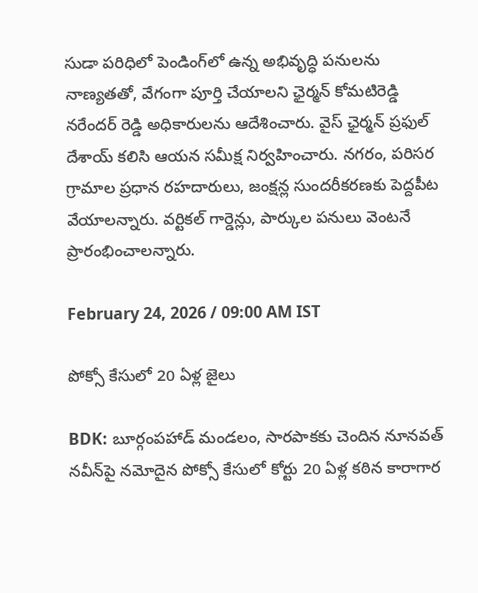సుడా పరిధిలో పెండింగ్‌లో ఉన్న అభివృద్ధి పనులను నాణ్యతతో, వేగంగా పూర్తి చేయాలని ఛైర్మన్ కోమటిరెడ్డి నరేందర్ రెడ్డి అధికారులను ఆదేశించారు. వైస్ ఛైర్మన్ ప్రఫుల్ దేశాయ్ కలిసి ఆయన సమీక్ష నిర్వహించారు. నగరం, పరిసర గ్రామాల ప్రధాన రహదారులు, జంక్షన్ల సుందరీకరణకు పెద్దపీట వేయాలన్నారు. వర్టికల్ గార్డెన్లు, పార్కుల పనులు వెంటనే ప్రారంభించాలన్నారు.

February 24, 2026 / 09:00 AM IST

పోక్సో కేసులో 20 ఏళ్ల జైలు

BDK: బూర్గంపహాడ్ మండలం, సారపాకకు చెందిన నూనవత్ నవీన్‌పై నమోదైన పోక్సో కేసులో కోర్టు 20 ఏళ్ల కఠిన కారాగార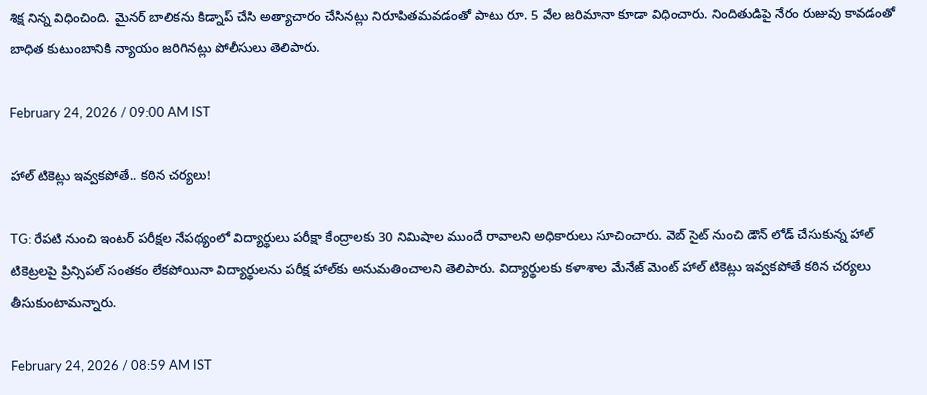శిక్ష నిన్న విధించింది. మైనర్ బాలికను కిడ్నాప్ చేసి అత్యాచారం చేసినట్లు నిరూపితమవడంతో పాటు రూ. 5 వేల జరిమానా కూడా విధించారు. నిందితుడిపై నేరం రుజువు కావడంతో బాధిత కుటుంబానికి న్యాయం జరిగినట్లు పోలీసులు తెలిపారు.

February 24, 2026 / 09:00 AM IST

హాల్ టికెట్లు ఇవ్వకపోతే.. కఠిన చర్యలు!

TG: రేపటి నుంచి ఇంటర్ పరీక్షల నేపథ్యంలో విద్యార్థులు పరీక్షా కేంద్రాలకు 30 నిమిషాల ముందే రావాలని అధికారులు సూచించారు. వెబ్ సైట్ నుంచి డౌన్ లోడ్ చేసుకున్న హాల్ టికెట్రలపై ప్రిన్సిపల్ సంతకం లేకపోయినా విద్యార్థులను పరీక్ష హాల్‌కు అనుమతించాలని తెలిపారు. విద్యార్థులకు కళాశాల మేనేజ్ మెంట్ హాల్ టికెట్లు ఇవ్వకపోతే కఠిన చర్యలు తీసుకుంటామన్నారు.

February 24, 2026 / 08:59 AM IST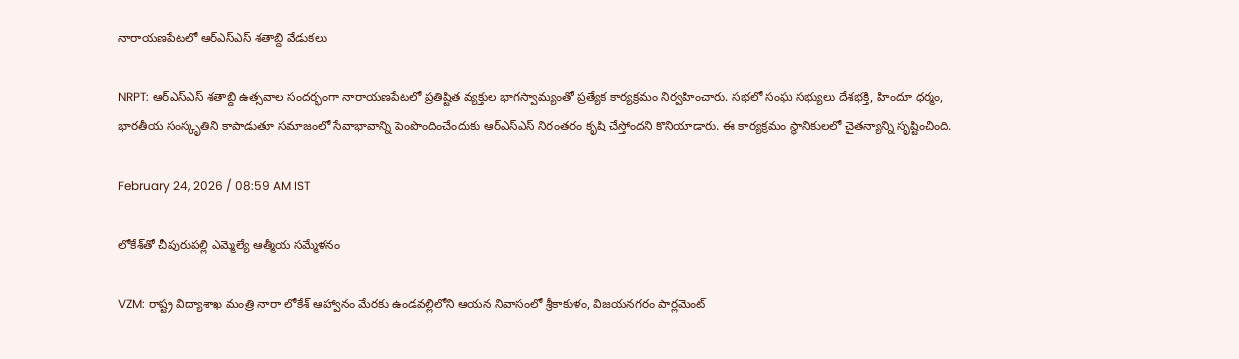నారాయణపేటలో ఆర్ఎస్ఎస్ శతాబ్ది వేడుకలు

NRPT: ఆర్ఎస్ఎస్ శతాబ్ది ఉత్సవాల సందర్భంగా నారాయణపేటలో ప్రతిష్టిత వ్యక్తుల భాగస్వామ్యంతో ప్రత్యేక కార్యక్రమం నిర్వహించారు. సభలో సంఘ సభ్యులు దేశభక్తి, హిందూ ధర్మం, భారతీయ సంస్కృతిని కాపాడుతూ సమాజంలో సేవాభావాన్ని పెంపొందించేందుకు ఆర్ఎస్ఎస్ నిరంతరం కృషి చేస్తోందని కొనియాడారు. ఈ కార్యక్రమం స్థానికులలో చైతన్యాన్ని సృష్టించింది.

February 24, 2026 / 08:59 AM IST

లోకేశ్‌తో చీపురుపల్లి ఎమ్మెల్యే ఆత్మీయ సమ్మేళనం

VZM: రాష్ట్ర విద్యాశాఖ మంత్రి నారా లోకేశ్ ఆహ్వానం మేరకు ఉండవల్లిలోని ఆయన నివాసంలో శ్రీకాకుళం, విజయనగరం పార్లమెంట్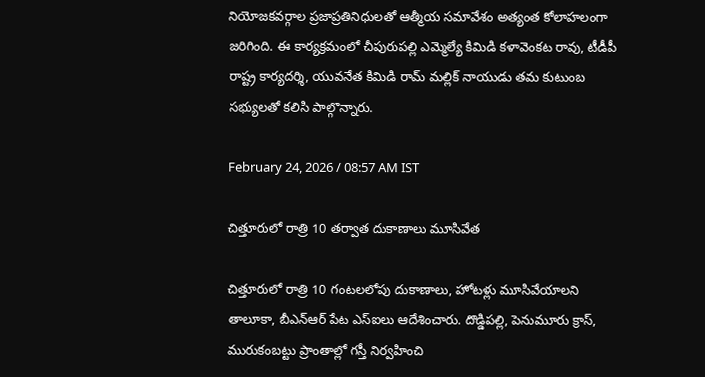నియోజకవర్గాల ప్రజాప్రతినిధులతో ఆత్మీయ సమావేశం అత్యంత కోలాహలంగా జరిగింది. ఈ కార్యక్రమంలో చీపురుపల్లి ఎమ్మెల్యే కిమిడి కళావెంకట రావు, టీడీపీ రాష్ట్ర కార్యదర్శి, యువనేత కిమిడి రామ్ మల్లిక్ నాయుడు తమ కుటుంబ సభ్యులతో కలిసి పాల్గొన్నారు.

February 24, 2026 / 08:57 AM IST

చిత్తూరులో రాత్రి 10 తర్వాత దుకాణాలు మూసివేత

చిత్తూరులో రాత్రి 10 గంటలలోపు దుకాణాలు, హోటళ్లు మూసివేయాలని తాలూకా, బీఎన్ఆర్ పేట ఎస్ఐలు ఆదేశించారు. దొడ్డిపల్లి, పెనుమూరు క్రాస్, మురుకంబట్టు ప్రాంతాల్లో గస్తీ నిర్వహించి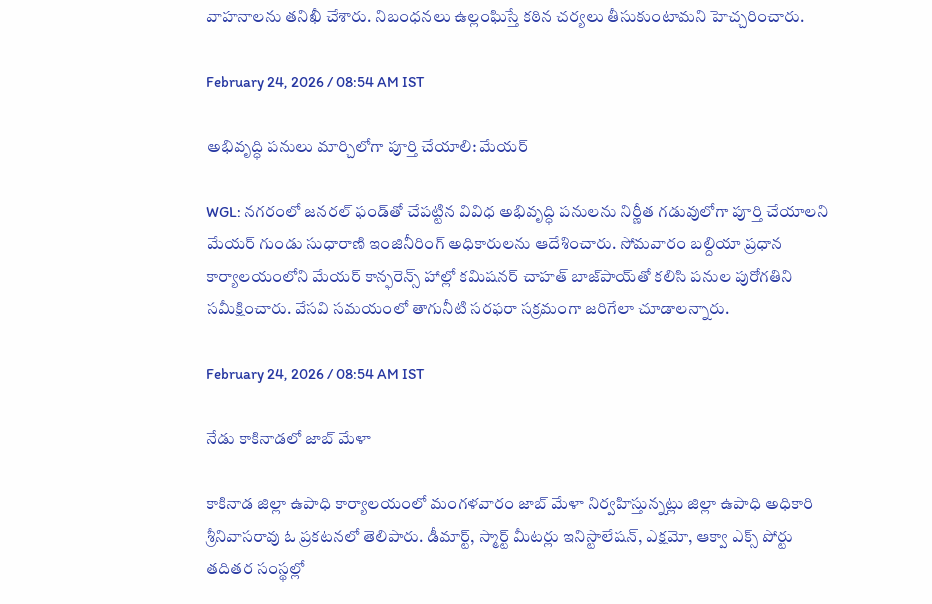వాహనాలను తనిఖీ చేశారు. నిబంధనలు ఉల్లంఘిస్తే కఠిన చర్యలు తీసుకుంటామని హెచ్చరించారు.

February 24, 2026 / 08:54 AM IST

అభివృద్ధి పనులు మార్చిలోగా పూర్తి చేయాలి: మేయర్

WGL: నగరంలో జనరల్ ఫండ్‌తో చేపట్టిన వివిధ అభివృద్ధి పనులను నిర్ణీత గడువులోగా పూర్తి చేయాలని మేయర్ గుండు సుధారాణి ఇంజినీరింగ్ అధికారులను ఆదేశించారు. సోమవారం బల్దియా ప్రధాన కార్యాలయంలోని మేయర్ కాన్ఫరెన్స్ హాల్లో కమిషనర్ చాహత్ బాజ్‌పాయ్‌తో కలిసి పనుల పురోగతిని సమీక్షించారు. వేసవి సమయంలో తాగునీటి సరఫరా సక్రమంగా జరిగేలా చూడాలన్నారు.

February 24, 2026 / 08:54 AM IST

నేడు కాకినాడలో జాబ్ మేళా

కాకినాడ జిల్లా ఉపాధి కార్యాలయంలో మంగళవారం జాబ్ మేళా నిర్వహిస్తున్నట్లు జిల్లా ఉపాధి అధికారి శ్రీనివాసరావు ఓ ప్రకటనలో తెలిపారు. డీమార్ట్, స్మార్ట్ మీటర్లు ఇనిస్టాలేషన్, ఎక్షమో, ఆక్వా ఎక్స్ పోర్టు తదితర సంస్థల్లో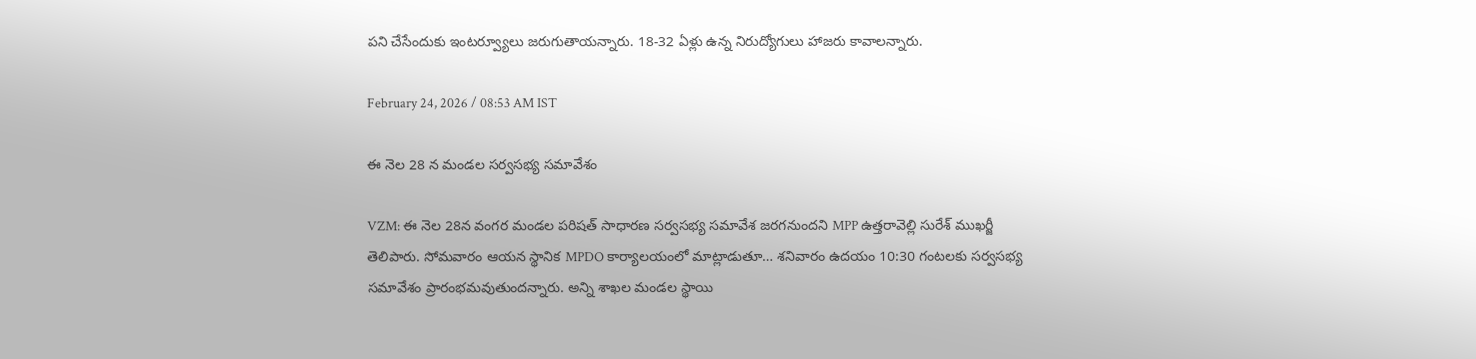పని చేసేందుకు ఇంటర్వ్యూలు జరుగుతాయన్నారు. 18-32 ఏళ్లు ఉన్న నిరుద్యోగులు హాజరు కావాలన్నారు.

February 24, 2026 / 08:53 AM IST

ఈ నెల 28 న మండల సర్వసభ్య సమావేశం

VZM: ఈ నెల 28న వంగర మండల పరిషత్‌ సాధారణ సర్వసభ్య సమావేశ జరగనుందని MPP ఉత్తరావెల్లి సురేశ్‌ ముఖర్జీ తెలిపారు. సోమవారం ఆయన స్థానిక MPDO కార్యాలయంలో మాట్లాడుతూ… శనివారం ఉదయం 10:30 గంటలకు సర్వసభ్య సమావేశం ప్రారంభమవుతుందన్నారు. అన్ని శాఖల మండల స్థాయి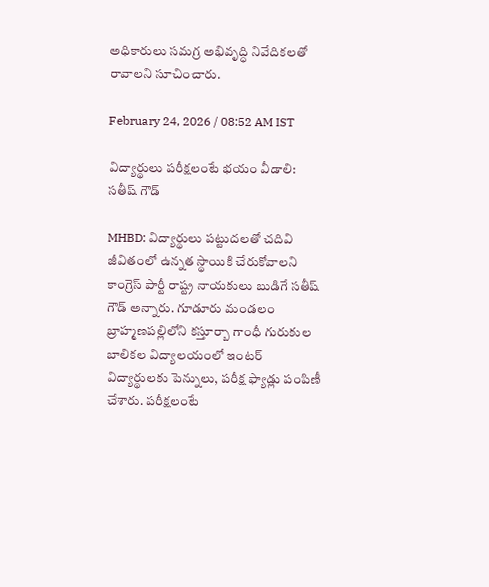అధికారులు సమగ్ర అభివృద్ధి నివేదికలతో రావాలని సూచించారు.

February 24, 2026 / 08:52 AM IST

విద్యార్థులు పరీక్షలంటే భయం వీడాలి: సతీష్ గౌడ్

MHBD: విద్యార్థులు పట్టుదలతో చదివి జీవితంలో ఉన్నత స్థాయికి చేరుకోవాలని కాంగ్రెస్ పార్టీ రాష్ట్ర నాయకులు బుడిగే సతీష్ గౌడ్ అన్నారు. గూడూరు మండలం బ్రాహ్మణపల్లిలోని కస్తూర్బా గాంధీ గురుకుల బాలికల విద్యాలయంలో ఇంటర్ విద్యార్థులకు పెన్నులు, పరీక్ష ఫ్యాడ్లు పంపిణీ చేశారు. పరీక్షలంటే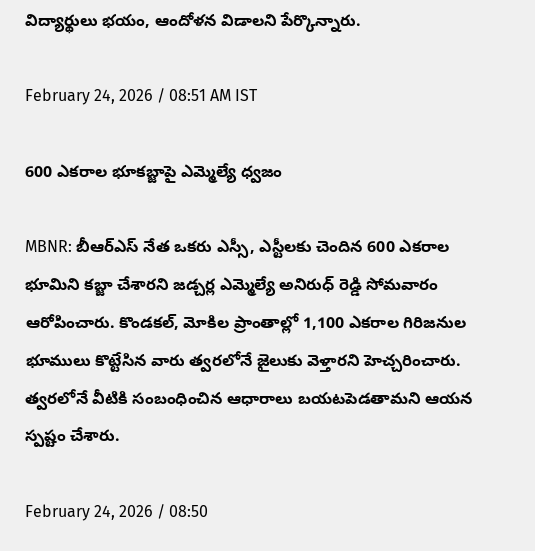విద్యార్థులు భయం, ఆందోళన విడాలని పేర్కొన్నారు.

February 24, 2026 / 08:51 AM IST

600 ఎకరాల భూకబ్జాపై ఎమ్మెల్యే ధ్వజం

MBNR: బీఆర్ఎస్ నేత ఒకరు ఎస్సీ, ఎస్టీలకు చెందిన 600 ఎకరాల భూమిని కబ్జా చేశారని జడ్చర్ల ఎమ్మెల్యే అనిరుధ్ రెడ్డి సోమవారం ఆరోపించారు. కొండకల్, మోకిల ప్రాంతాల్లో 1,100 ఎకరాల గిరిజనుల భూములు కొట్టేసిన వారు త్వరలోనే జైలుకు వెళ్తారని హెచ్చరించారు. త్వరలోనే వీటికి సంబంధించిన ఆధారాలు బయటపెడతామని ఆయన స్పష్టం చేశారు.

February 24, 2026 / 08:50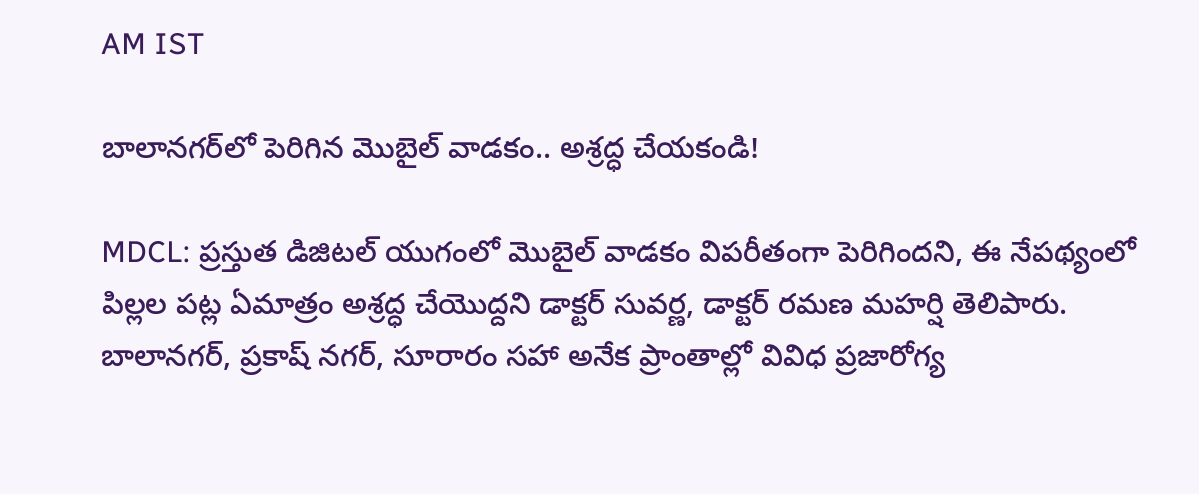AM IST

బాలానగర్‌లో పెరిగిన మొబైల్ వాడకం.. అశ్రద్ధ చేయకండి!

MDCL: ప్రస్తుత డిజిటల్ యుగంలో మొబైల్ వాడకం విపరీతంగా పెరిగిందని, ఈ నేపథ్యంలో పిల్లల పట్ల ఏమాత్రం అశ్రద్ధ చేయొద్దని డాక్టర్ సువర్ణ, డాక్టర్ రమణ మహర్షి తెలిపారు. బాలానగర్, ప్రకాష్ నగర్, సూరారం సహా అనేక ప్రాంతాల్లో వివిధ ప్రజారోగ్య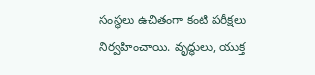సంస్థలు ఉచితంగా కంటి పరీక్షలు నిర్వహించాయి. వృద్ధులు, యుక్త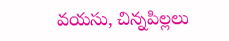వయసు, చిన్నపిల్లలు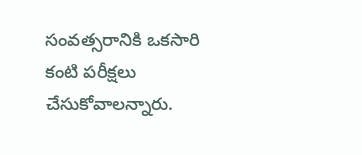సంవత్సరానికి ఒకసారి కంటి పరీక్షలు చేసుకోవాలన్నారు.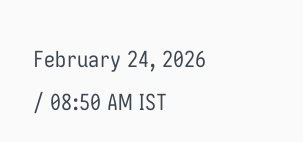February 24, 2026 / 08:50 AM IST